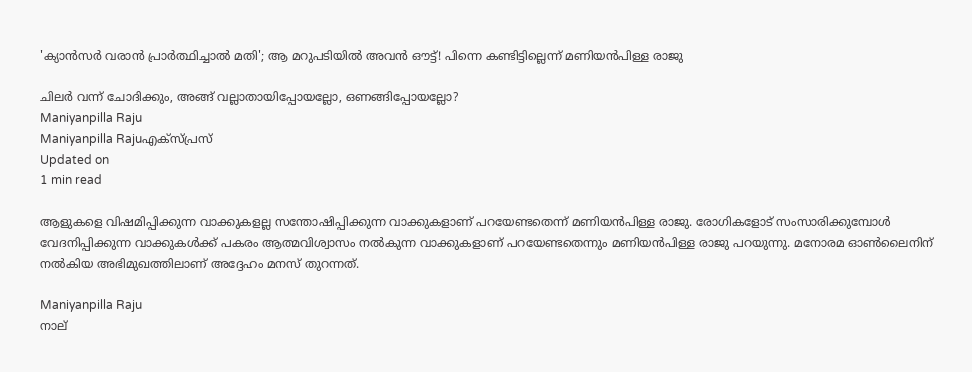'ക്യാന്‍സര്‍ വരാന്‍ പ്രാര്‍ത്ഥിച്ചാല്‍ മതി'; ആ മറുപടിയില്‍ അവന്‍ ഔട്ട്! പിന്നെ കണ്ടിട്ടില്ലെന്ന് മണിയന്‍പിള്ള രാജു

ചിലര്‍ വന്ന് ചോദിക്കും, അങ്ങ് വല്ലാതായിപ്പോയല്ലോ, ഒണങ്ങിപ്പോയല്ലോ?
Maniyanpilla Raju
Maniyanpilla Rajuഎക്സ്പ്രസ്
Updated on
1 min read

ആളുകളെ വിഷമിപ്പിക്കുന്ന വാക്കുകളല്ല സന്തോഷിപ്പിക്കുന്ന വാക്കുകളാണ് പറയേണ്ടതെന്ന് മണിയന്‍പിള്ള രാജു. രോഗികളോട് സംസാരിക്കുമ്പോള്‍ വേദനിപ്പിക്കുന്ന വാക്കുകള്‍ക്ക് പകരം ആത്മവിശ്വാസം നല്‍കുന്ന വാക്കുകളാണ് പറയേണ്ടതെന്നും മണിയന്‍പിള്ള രാജു പറയുന്നു. മനോരമ ഓണ്‍ലൈനിന് നല്‍കിയ അഭിമുഖത്തിലാണ് അദ്ദേഹം മനസ് തുറന്നത്.

Maniyanpilla Raju
നാല്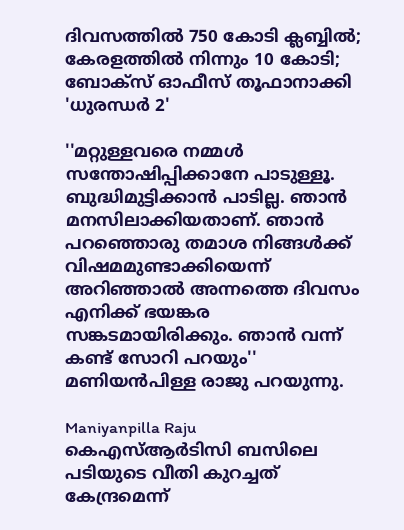ദിവസത്തില്‍ 750 കോടി ക്ലബ്ബില്‍; കേരളത്തില്‍ നിന്നും 10 കോടി; ബോക്‌സ് ഓഫീസ് തൂഫാനാക്കി 'ധുരന്ധര്‍ 2'

''മറ്റുള്ളവരെ നമ്മള്‍ സന്തോഷിപ്പിക്കാനേ പാടുള്ളൂ. ബുദ്ധിമുട്ടിക്കാന്‍ പാടില്ല. ഞാന്‍ മനസിലാക്കിയതാണ്. ഞാന്‍ പറഞ്ഞൊരു തമാശ നിങ്ങള്‍ക്ക് വിഷമമുണ്ടാക്കിയെന്ന് അറിഞ്ഞാല്‍ അന്നത്തെ ദിവസം എനിക്ക് ഭയങ്കര സങ്കടമായിരിക്കും. ഞാന്‍ വന്ന് കണ്ട് സോറി പറയും'' മണിയന്‍പിള്ള രാജു പറയുന്നു.

Maniyanpilla Raju
കെഎസ്ആര്‍ടിസി ബസിലെ പടിയുടെ വീതി കുറച്ചത് കേന്ദ്രമെന്ന്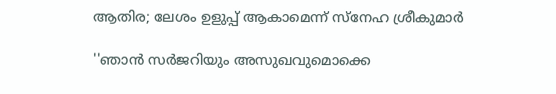ആതിര; ലേശം ഉളുപ്പ് ആകാമെന്ന് സ്‌നേഹ ശ്രീകുമാര്‍

''ഞാന്‍ സര്‍ജറിയും അസുഖവുമൊക്കെ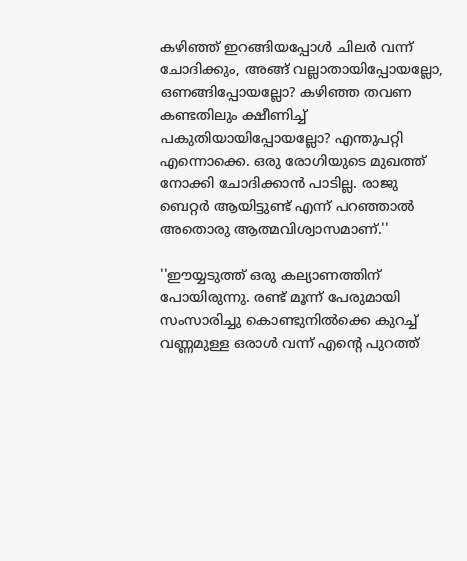കഴിഞ്ഞ് ഇറങ്ങിയപ്പോള്‍ ചിലര്‍ വന്ന് ചോദിക്കും, അങ്ങ് വല്ലാതായിപ്പോയല്ലോ, ഒണങ്ങിപ്പോയല്ലോ? കഴിഞ്ഞ തവണ കണ്ടതിലും ക്ഷീണിച്ച് പകുതിയായിപ്പോയല്ലോ? എന്തുപറ്റി എന്നൊക്കെ. ഒരു രോഗിയുടെ മുഖത്ത് നോക്കി ചോദിക്കാന്‍ പാടില്ല. രാജു ബെറ്റര്‍ ആയിട്ടുണ്ട് എന്ന് പറഞ്ഞാല്‍ അതൊരു ആത്മവിശ്വാസമാണ്.''

''ഈയ്യടുത്ത് ഒരു കല്യാണത്തിന് പോയിരുന്നു. രണ്ട് മൂന്ന് പേരുമായി സംസാരിച്ചു കൊണ്ടുനില്‍ക്കെ കുറച്ച് വണ്ണമുള്ള ഒരാള്‍ വന്ന് എന്റെ പുറത്ത്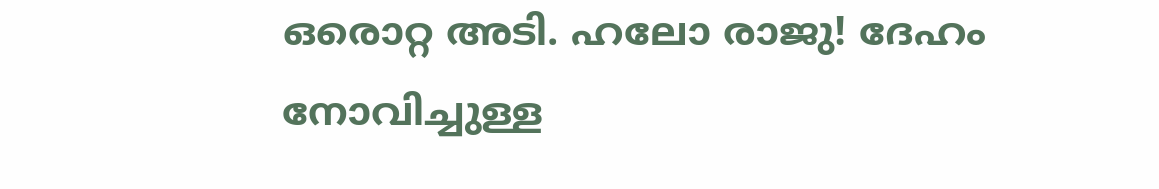ഒരൊറ്റ അടി. ഹലോ രാജു! ദേഹം നോവിച്ചുള്ള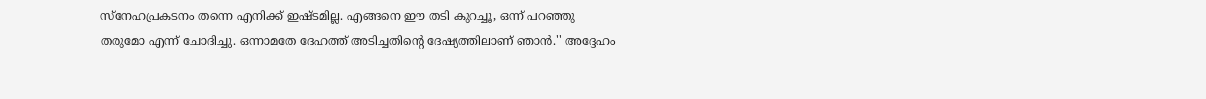സ്‌നേഹപ്രകടനം തന്നെ എനിക്ക് ഇഷ്ടമില്ല. എങ്ങനെ ഈ തടി കുറച്ചൂ, ഒന്ന് പറഞ്ഞു തരുമോ എന്ന് ചോദിച്ചു. ഒന്നാമതേ ദേഹത്ത് അടിച്ചതിന്റെ ദേഷ്യത്തിലാണ് ഞാന്‍.'' അദ്ദേഹം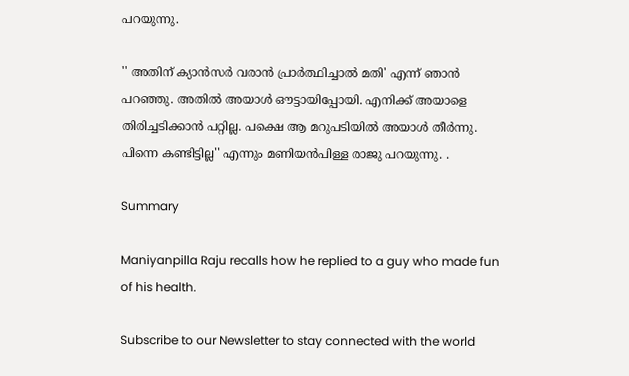പറയുന്നു.

'' അതിന് ക്യാന്‍സര്‍ വരാന്‍ പ്രാര്‍ത്ഥിച്ചാല്‍ മതി' എന്ന് ഞാന്‍ പറഞ്ഞു. അതില്‍ അയാള്‍ ഔട്ടായിപ്പോയി. എനിക്ക് അയാളെ തിരിച്ചടിക്കാന്‍ പറ്റില്ല. പക്ഷെ ആ മറുപടിയില്‍ അയാള്‍ തീര്‍ന്നു. പിന്നെ കണ്ടിട്ടില്ല'' എന്നും മണിയന്‍പിള്ള രാജു പറയുന്നു. .

Summary

Maniyanpilla Raju recalls how he replied to a guy who made fun of his health.

Subscribe to our Newsletter to stay connected with the world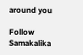around you

Follow Samakalika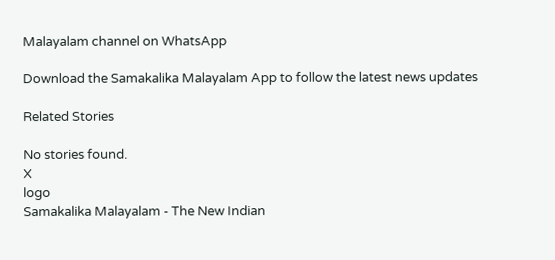Malayalam channel on WhatsApp

Download the Samakalika Malayalam App to follow the latest news updates

Related Stories

No stories found.
X
logo
Samakalika Malayalam - The New Indian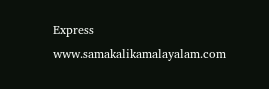Express
www.samakalikamalayalam.com